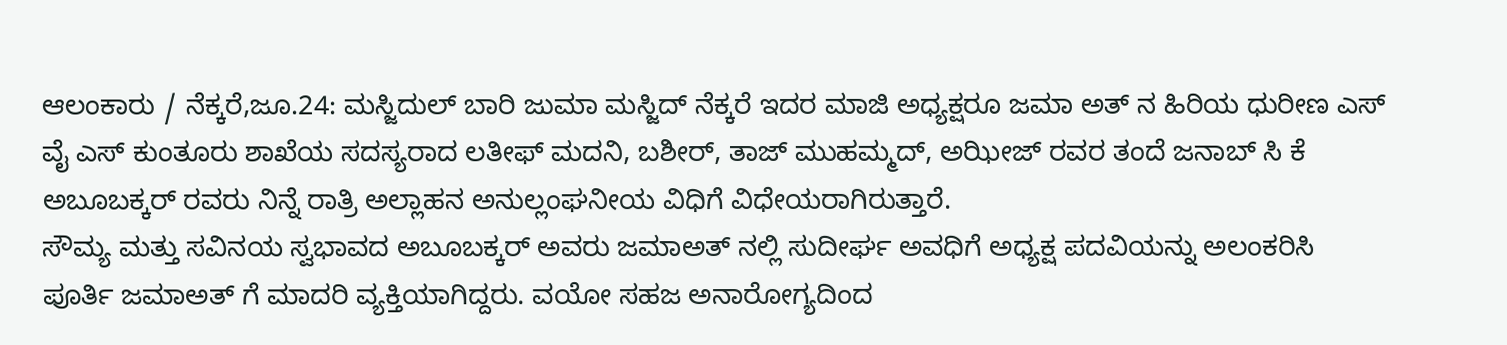ಆಲಂಕಾರು / ನೆಕ್ಕರೆ,ಜೂ.24: ಮಸ್ಜಿದುಲ್ ಬಾರಿ ಜುಮಾ ಮಸ್ಜಿದ್ ನೆಕ್ಕರೆ ಇದರ ಮಾಜಿ ಅಧ್ಯಕ್ಷರೂ ಜಮಾ ಅತ್ ನ ಹಿರಿಯ ಧುರೀಣ ಎಸ್ ವೈ ಎಸ್ ಕುಂತೂರು ಶಾಖೆಯ ಸದಸ್ಯರಾದ ಲತೀಫ್ ಮದನಿ, ಬಶೀರ್, ತಾಜ್ ಮುಹಮ್ಮದ್, ಅಝೀಜ್ ರವರ ತಂದೆ ಜನಾಬ್ ಸಿ ಕೆ ಅಬೂಬಕ್ಕರ್ ರವರು ನಿನ್ನೆ ರಾತ್ರಿ ಅಲ್ಲಾಹನ ಅನುಲ್ಲಂಘನೀಯ ವಿಧಿಗೆ ವಿಧೇಯರಾಗಿರುತ್ತಾರೆ.
ಸೌಮ್ಯ ಮತ್ತು ಸವಿನಯ ಸ್ವಭಾವದ ಅಬೂಬಕ್ಕರ್ ಅವರು ಜಮಾಅತ್ ನಲ್ಲಿ ಸುದೀರ್ಘ ಅವಧಿಗೆ ಅಧ್ಯಕ್ಷ ಪದವಿಯನ್ನು ಅಲಂಕರಿಸಿ ಪೂರ್ತಿ ಜಮಾಅತ್ ಗೆ ಮಾದರಿ ವ್ಯಕ್ತಿಯಾಗಿದ್ದರು. ವಯೋ ಸಹಜ ಅನಾರೋಗ್ಯದಿಂದ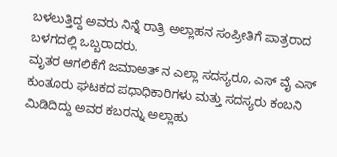ಬಳಲುತ್ತಿದ್ದ ಅವರು ನಿನ್ನೆ ರಾತ್ರಿ ಅಲ್ಲಾಹನ ಸಂಪ್ರೀತಿಗೆ ಪಾತ್ರರಾದ ಬಳಗದಲ್ಲಿ ಒಬ್ಬರಾದರು.
ಮೃತರ ಆಗಲಿಕೆಗೆ ಜಮಾಅತ್ ನ ಎಲ್ಲಾ ಸದಸ್ಯರೂ, ಎಸ್ ವೈ ಎಸ್ ಕುಂತೂರು ಘಟಕದ ಪಧಾಧಿಕಾರಿಗಳು ಮತ್ತು ಸದಸ್ಯರು ಕಂಬನಿ ಮಿಡಿದಿದ್ದು ಅವರ ಕಬರನ್ನು ಅಲ್ಲಾಹು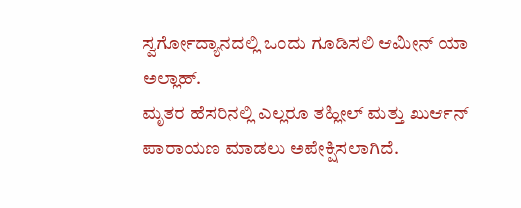ಸ್ವರ್ಗೋದ್ಯಾನದಲ್ಲಿ ಒಂದು ಗೂಡಿಸಲಿ ಆಮೀನ್ ಯಾ ಅಲ್ಲಾಹ್.
ಮೃತರ ಹೆಸರಿನಲ್ಲಿ ಎಲ್ಲರೂ ತಹ್ಲೀಲ್ ಮತ್ತು ಖುರ್ಆನ್ ಪಾರಾಯಣ ಮಾಡಲು ಅಪೇಕ್ಷಿಸಲಾಗಿದೆ.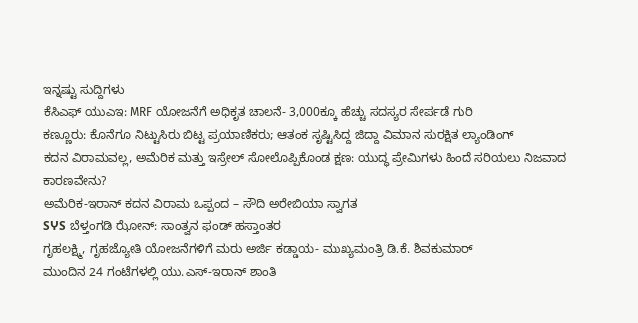ಇನ್ನಷ್ಟು ಸುದ್ದಿಗಳು
ಕೆಸಿಎಫ್ ಯುಎಇ: MRF ಯೋಜನೆಗೆ ಅಧಿಕೃತ ಚಾಲನೆ- 3,000ಕ್ಕೂ ಹೆಚ್ಚು ಸದಸ್ಯರ ಸೇರ್ಪಡೆ ಗುರಿ
ಕಣ್ಣೂರು: ಕೊನೆಗೂ ನಿಟ್ಟುಸಿರು ಬಿಟ್ಟ ಪ್ರಯಾಣಿಕರು; ಆತಂಕ ಸೃಷ್ಟಿಸಿದ್ದ ಜಿದ್ದಾ ವಿಮಾನ ಸುರಕ್ಷಿತ ಲ್ಯಾಂಡಿಂಗ್
ಕದನ ವಿರಾಮವಲ್ಲ, ಅಮೆರಿಕ ಮತ್ತು ಇಸ್ರೇಲ್ ಸೋಲೊಪ್ಪಿಕೊಂಡ ಕ್ಷಣ: ಯುದ್ಧ ಪ್ರೇಮಿಗಳು ಹಿಂದೆ ಸರಿಯಲು ನಿಜವಾದ ಕಾರಣವೇನು?
ಅಮೆರಿಕ-ಇರಾನ್ ಕದನ ವಿರಾಮ ಒಪ್ಪಂದ – ಸೌದಿ ಅರೇಬಿಯಾ ಸ್ವಾಗತ
SჄS ಬೆಳ್ತಂಗಡಿ ಝೋನ್: ಸಾಂತ್ವನ ಫಂಡ್ ಹಸ್ತಾಂತರ
ಗೃಹಲಕ್ಷ್ಮಿ, ಗೃಹಜ್ಯೋತಿ ಯೋಜನೆಗಳಿಗೆ ಮರು ಅರ್ಜಿ ಕಡ್ಡಾಯ- ಮುಖ್ಯಮಂತ್ರಿ ಡಿ.ಕೆ. ಶಿವಕುಮಾರ್
ಮುಂದಿನ 24 ಗಂಟೆಗಳಲ್ಲಿ ಯು.ಎಸ್-ಇರಾನ್ ಶಾಂತಿ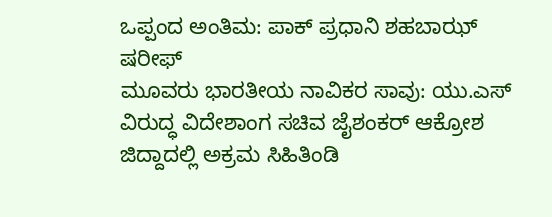ಒಪ್ಪಂದ ಅಂತಿಮ: ಪಾಕ್ ಪ್ರಧಾನಿ ಶಹಬಾಝ್ ಷರೀಫ್
ಮೂವರು ಭಾರತೀಯ ನಾವಿಕರ ಸಾವು: ಯು.ಎಸ್ ವಿರುದ್ಧ ವಿದೇಶಾಂಗ ಸಚಿವ ಜೈಶಂಕರ್ ಆಕ್ರೋಶ
ಜಿದ್ದಾದಲ್ಲಿ ಅಕ್ರಮ ಸಿಹಿತಿಂಡಿ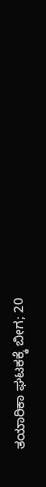ತಯಾರಿಕಾ ಘಟಕಕ್ಕೆ ಬೀಗ; 20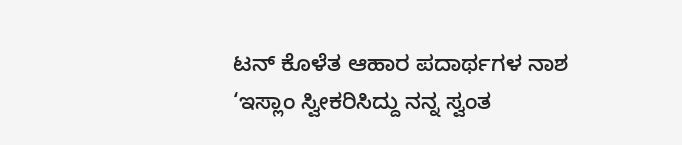ಟನ್ ಕೊಳೆತ ಆಹಾರ ಪದಾರ್ಥಗಳ ನಾಶ
‘ಇಸ್ಲಾಂ ಸ್ವೀಕರಿಸಿದ್ದು ನನ್ನ ಸ್ವಂತ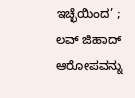ಇಚ್ಛೆಯಿಂದ’ ; ಲವ್ ಜಿಹಾದ್ ಆರೋಪವನ್ನು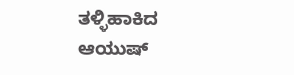ತಳ್ಳಿಹಾಕಿದ ಆಯುಷ್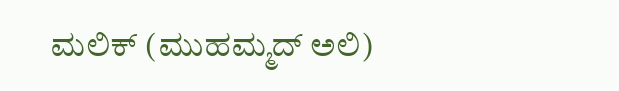ಮಲಿಕ್ (ಮುಹಮ್ಮದ್ ಅಲಿ)